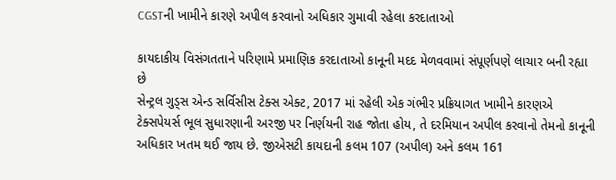CGSTની ખામીને કારણે અપીલ કરવાનો અધિકાર ગુમાવી રહેલા કરદાતાઓ

કાયદાકીય વિસંગતતાને પરિણામે પ્રમાણિક કરદાતાઓ કાનૂની મદદ મેળવવામાં સંપૂર્ણપણે લાચાર બની રહ્યા છે
સેન્ટ્રલ ગુડ્સ એન્ડ સર્વિસીસ ટેક્સ એક્ટ, 2017 માં રહેલી એક ગંભીર પ્રક્રિયાગત ખામીને કારણએ ટેક્સપેયર્સ ભૂલ સુધારણાની અરજી પર નિર્ણયની રાહ જોતા હોય, તે દરમિયાન અપીલ કરવાનો તેમનો કાનૂની અધિકાર ખતમ થઈ જાય છે. જીએસટી કાયદાની કલમ 107 (અપીલ) અને કલમ 161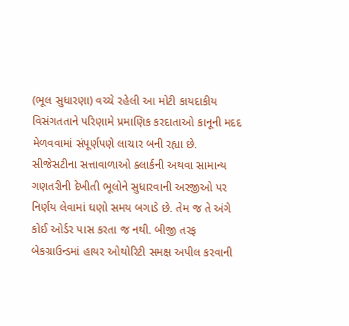(ભૂલ સુધારણા) વચ્ચે રહેલી આ મોટી કાયદાકીય વિસંગતતાને પરિણામે પ્રમાણિક કરદાતાઓ કાનૂની મદદ મેળવવામાં સંપૂર્ણપણે લાચાર બની રહ્યા છે.
સીજેસટીના સત્તાવાળાઓ ક્લાર્કની અથવા સામાન્ય ગણતરીની દેખીતી ભૂલોને સુધારવાની અરજીઓ પર નિર્ણય લેવામાં ઘણો સમય બગાડે છે. તેમ જ તે અંગે કોઈ ઓર્ડર પાસ કરતા જ નથી. બીજી તરફ બેકગ્રાઉન્ડમાં હાયર ઓથોરિટી સમક્ષ અપીલ કરવાની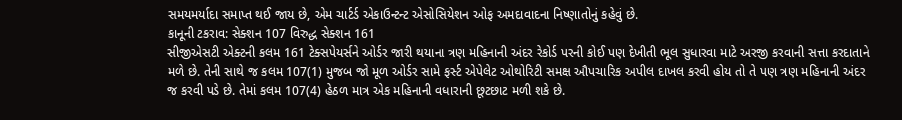સમયમર્યાદા સમાપ્ત થઈ જાય છે, એમ ચાર્ટર્ડ એકાઉન્ટન્ટ એસોસિયેશન ઓફ અમદાવાદના નિષ્ણાતોનું કહેવું છે.
કાનૂની ટકરાવ: સેક્શન 107 વિરુદ્ધ સેક્શન 161
સીજીએસટી એક્ટની કલમ 161 ટેક્સપેયર્સને ઓર્ડર જારી થયાના ત્રણ મહિનાની અંદર રેકોર્ડ પરની કોઈ પણ દેખીતી ભૂલ સુધારવા માટે અરજી કરવાની સત્તા કરદાતાને મળે છે. તેની સાથે જ કલમ 107(1) મુજબ જો મૂળ ઓર્ડર સામે ફર્સ્ટ એપેલેટ ઓથોરિટી સમક્ષ ઔપચારિક અપીલ દાખલ કરવી હોય તો તે પણ ત્રણ મહિનાની અંદર જ કરવી પડે છે. તેમાં કલમ 107(4) હેઠળ માત્ર એક મહિનાની વધારાની છૂટછાટ મળી શકે છે.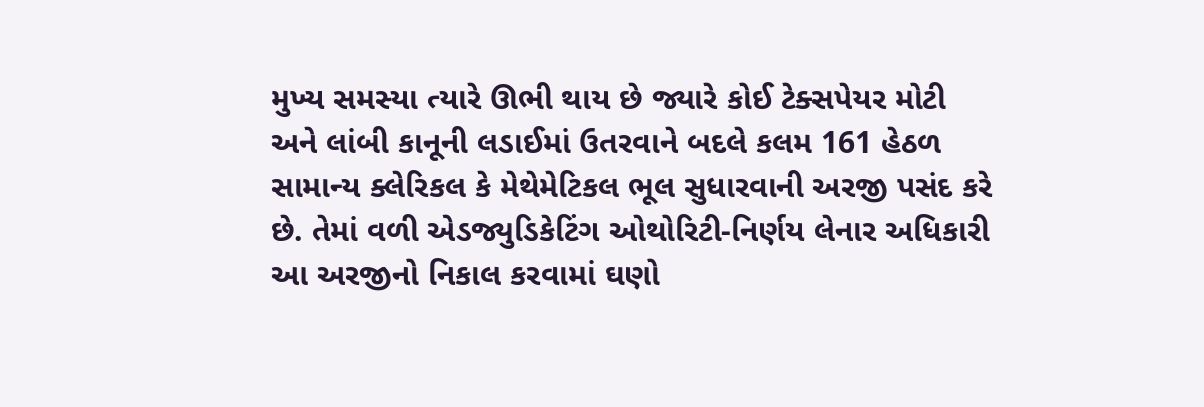મુખ્ય સમસ્યા ત્યારે ઊભી થાય છે જ્યારે કોઈ ટેક્સપેયર મોટી અને લાંબી કાનૂની લડાઈમાં ઉતરવાને બદલે કલમ 161 હેઠળ સામાન્ય ક્લેરિકલ કે મેથેમેટિકલ ભૂલ સુધારવાની અરજી પસંદ કરે છે. તેમાં વળી એડજ્યુડિકેટિંગ ઓથોરિટી-નિર્ણય લેનાર અધિકારી આ અરજીનો નિકાલ કરવામાં ઘણો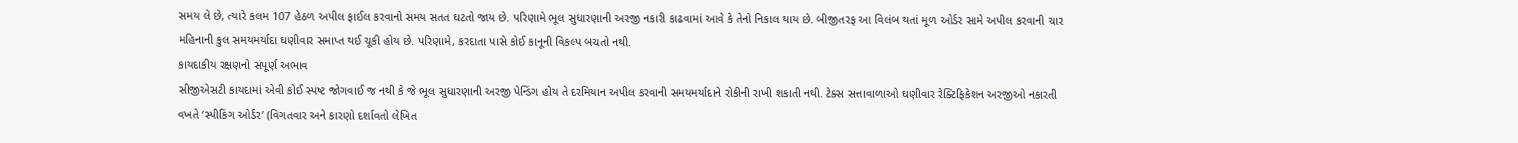સમય લે છે, ત્યારે કલમ 107 હેઠળ અપીલ ફાઈલ કરવાનો સમય સતત ઘટતો જાય છે. પરિણામે ભૂલ સુધારણાની અરજી નકારી કાઢવામાં આવે કે તેનો નિકાલ થાય છે. બીજીતરફ આ વિલંબ થતાં મૂળ ઓર્ડર સામે અપીલ કરવાની ચાર મહિનાની કુલ સમયમર્યાદા ઘણીવાર સમાપ્ત થઈ ચૂકી હોય છે. પરિણામે, કરદાતા પાસે કોઈ કાનૂની વિકલ્પ બચતો નથી.
કાયદાકીય રક્ષણનો સંપૂર્ણ અભાવ
સીજીએસટી કાયદામાં એવી કોઈ સ્પષ્ટ જોગવાઈ જ નથી કે જે ભૂલ સુધારણાની અરજી પેન્ડિંગ હોય તે દરમિયાન અપીલ કરવાની સમયમર્યાદાને રોકીની રાખી શકાતી નથી. ટેક્સ સત્તાવાળાઓ ઘણીવાર રેક્ટિફિકેશન અરજીઓ નકારતી વખતે ‘સ્પીકિંગ ઓર્ડર’ (વિગતવાર અને કારણો દર્શાવતો લેખિત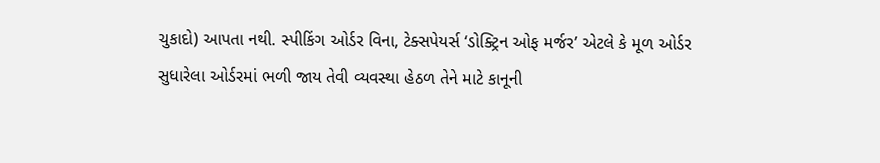ચુકાદો) આપતા નથી. સ્પીકિંગ ઓર્ડર વિના, ટેક્સપેયર્સ ‘ડોક્ટ્રિન ઓફ મર્જર’ એટલે કે મૂળ ઓર્ડર સુધારેલા ઓર્ડરમાં ભળી જાય તેવી વ્યવસ્થા હેઠળ તેને માટે કાનૂની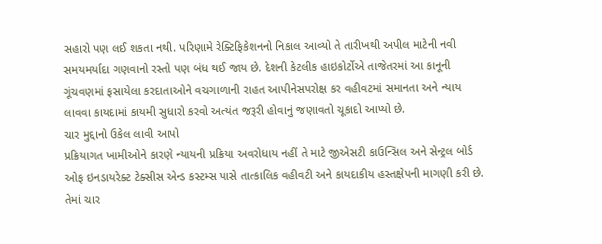સહારો પણ લઈ શકતા નથી. પરિણામે રેક્ટિફિકેશનનો નિકાલ આવ્યો તે તારીખથી અપીલ માટેની નવી સમયમર્યાદા ગણવાનો રસ્તો પણ બંધ થઈ જાય છે. દેશની કેટલીક હાઇકોર્ટોએ તાજેતરમાં આ કાનૂની ગૂંચવણમાં ફસાયેલા કરદાતાઓને વચગાળાની રાહત આપીનેસપરોક્ષ કર વહીવટમાં સમાનતા અને ન્યાય લાવવા કાયદામાં કાયમી સુધારો કરવો અત્યંત જરૂરી હોવાનું જણાવતો ચૂકાદો આપ્યો છે.
ચાર મુદ્દાનો ઉકેલ લાવી આપો
પ્રક્રિયાગત ખામીઓને કારણે ન્યાયની પ્રક્રિયા અવરોધાય નહીં તે માટે જીએસટી કાઉન્સિલ અને સેન્ટ્રલ બોર્ડ ઓફ ઇનડાયરેક્ટ ટેક્સીસ એન્ડ કસ્ટમ્સ પાસે તાત્કાલિક વહીવટી અને કાયદાકીય હસ્તક્ષેપની માગણી કરી છે. તેમાં ચાર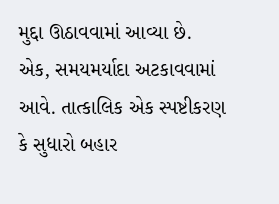મુદ્દા ઊઠાવવામાં આવ્યા છે.
એક, સમયમર્યાદા અટકાવવામાં આવે. તાત્કાલિક એક સ્પષ્ટીકરણ કે સુધારો બહાર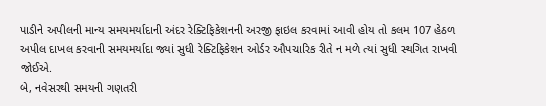પાડીને અપીલની માન્ય સમયમર્યાદાની અંદર રેક્ટિફિકેશનની અરજી ફાઇલ કરવામાં આવી હોય તો કલમ 107 હેઠળ અપીલ દાખલ કરવાની સમયમર્યાદા જ્યાં સુધી રેક્ટિફિકેશન ઓર્ડર ઔપચારિક રીતે ન મળે ત્યાં સુધી સ્થગિત રાખવી જોઈએ.
બે, નવેસરથી સમયની ગણતરી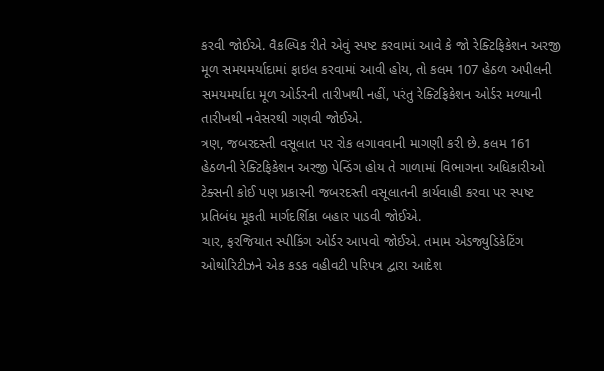કરવી જોઈએ. વૈકલ્પિક રીતે એવું સ્પષ્ટ કરવામાં આવે કે જો રેક્ટિફિકેશન અરજી મૂળ સમયમર્યાદામાં ફાઇલ કરવામાં આવી હોય, તો કલમ 107 હેઠળ અપીલની સમયમર્યાદા મૂળ ઓર્ડરની તારીખથી નહીં, પરંતુ રેક્ટિફિકેશન ઓર્ડર મળ્યાની તારીખથી નવેસરથી ગણવી જોઈએ.
ત્રણ, જબરદસ્તી વસૂલાત પર રોક લગાવવાની માગણી કરી છે. કલમ 161 હેઠળની રેક્ટિફિકેશન અરજી પેન્ડિંગ હોય તે ગાળામાં વિભાગના અધિકારીઓ ટેક્સની કોઈ પણ પ્રકારની જબરદસ્તી વસૂલાતની કાર્યવાહી કરવા પર સ્પષ્ટ પ્રતિબંધ મૂકતી માર્ગદર્શિકા બહાર પાડવી જોઈએ.
ચાર, ફરજિયાત સ્પીકિંગ ઓર્ડર આપવો જોઈએ. તમામ એડજ્યુડિકેટિંગ ઓથોરિટીઝને એક કડક વહીવટી પરિપત્ર દ્વારા આદેશ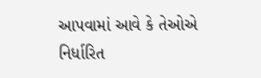આપવામાં આવે કે તેઓએ નિર્ધારિત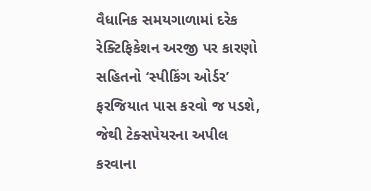વૈધાનિક સમયગાળામાં દરેક રેક્ટિફિકેશન અરજી પર કારણો સહિતનો ‘સ્પીકિંગ ઓર્ડર’ ફરજિયાત પાસ કરવો જ પડશે, જેથી ટેક્સપેયરના અપીલ કરવાના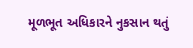મૂળભૂત અધિકારને નુકસાન થતું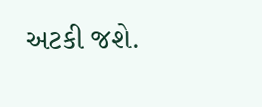અટકી જશે.